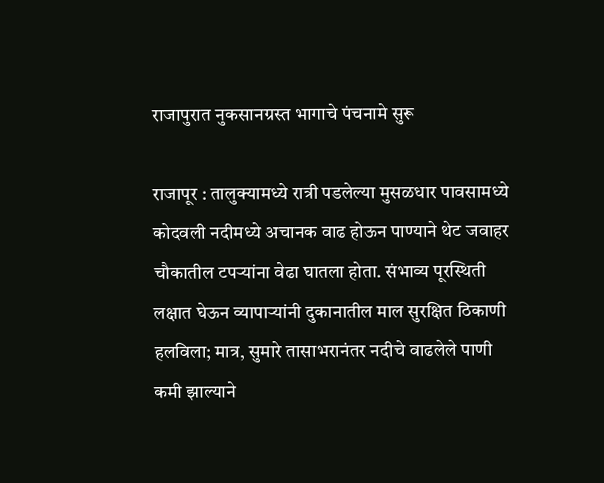राजापुरात नुकसानग्रस्त भागाचे पंचनामे सुरू

राजापूर : तालुक्यामध्ये रात्री पडलेल्या मुसळधार पावसामध्ये कोदवली नदीमध्ये अचानक वाढ होऊन पाण्याने थेट जवाहर चौकातील टपऱ्यांना वेढा घातला होता. संभाव्य पूरस्थिती लक्षात घेऊन व्यापाऱ्यांनी दुकानातील माल सुरक्षित ठिकाणी हलविला; मात्र, सुमारे तासाभरानंतर नदीचे वाढलेले पाणी कमी झाल्याने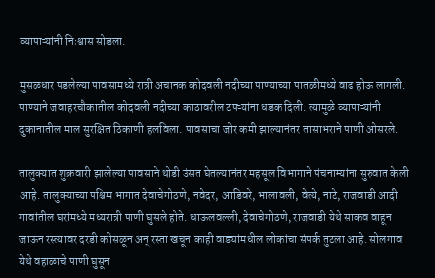व्यापाऱ्यांनी निःश्वास सोडला.

मुसळधार पडलेल्या पावसामध्ये रात्री अचानक कोदवली नदीच्या पाण्याच्या पातळीमध्ये वाढ होऊ लागली. पाण्याने जवाहरचौकातील कोदवली नदीच्या काठावरील टपऱ्यांना धडक दिली. त्यामुळे व्यापाऱ्यांनी दुकानातील माल सुरक्षित ठिकाणी हलविला. पावसाचा जोर कमी झाल्यानंतर तासाभराने पाणी ओसरले.

तालुक्यात शुक्रवारी झालेल्या पावसाने थोडी उंसत घेतल्यानंतर महसूल विभागाने पंचनाम्यांना सुरुवात केली आहे. तालुक्याच्या पश्चिम भागात देवाचेगोठणे, नवेदर, आडिवरे, भालावली, वेत्ये, नाटे, राजवाडी आदी गावांतील घरांमध्ये मध्यरात्री पाणी घुसले होते. धाऊलवल्ली, देवाचेगोठणे, राजवाडी येथे साकव वाहून जाऊन रस्त्यावर दरडी कोसळून अन् रस्ता खचून काही वाड्यांमधील लोकांचा संपर्क तुटला आहे. सोलगाव येथे वहाळाचे पाणी घुसून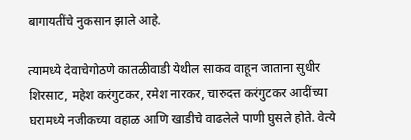बागायतींचे नुकसान झाले आहे.

त्यामध्ये देवाचेगोठणे कातळीवाडी येथील साकव वाहून जाताना सुधीर शिरसाट, महेश करंगुटकर, रमेश नारकर, चारुदत्त करंगुटकर आदींच्या घरामध्ये नजीकच्या वहाळ आणि खाडीचे वाढलेले पाणी घुसले होते. वेत्ये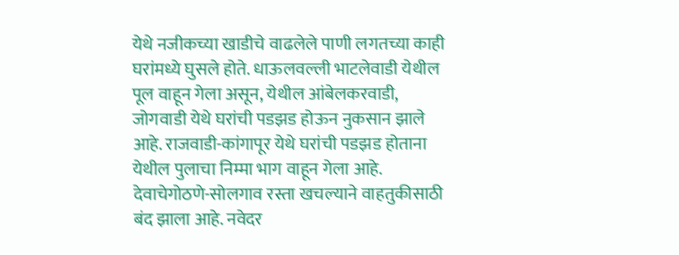येथे नजीकच्या खाडीचे वाढलेले पाणी लगतच्या काही घरांमध्ये घुसले होते. धाऊलवल्ली भाटलेवाडी येथील पूल वाहून गेला असून, येथील आंबेलकरवाडी, जोगवाडी येथे घरांची पडझड होऊन नुकसान झाले आहे. राजवाडी-कांगापूर येथे घरांची पडझड होताना येथील पुलाचा निम्मा भाग वाहून गेला आहे. देवाचेगोठणे-सोलगाव रस्ता खचल्याने वाहतुकीसाठी बंद झाला आहे. नवेदर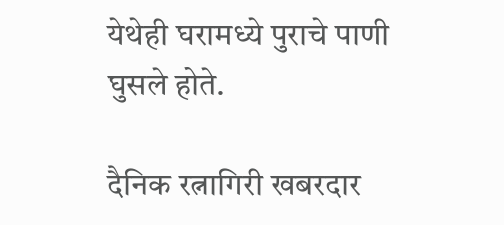येथेही घरामध्ये पुराचे पाणी घुसले होते.

दैनिक रत्नागिरी खबरदार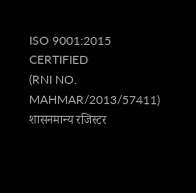ISO 9001:2015 CERTIFIED
(RNI NO. MAHMAR/2013/57411)
शासनमान्य रजिस्टर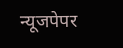न्यूजपेपर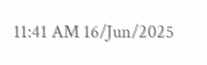11:41 AM 16/Jun/2025